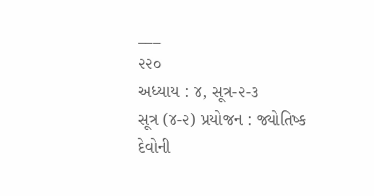___
૨૨૦
અધ્યાય : ૪, સૂત્ર-૨-૩
સૂત્ર (૪-૨) પ્રયોજન : જ્યોતિષ્ક દેવોની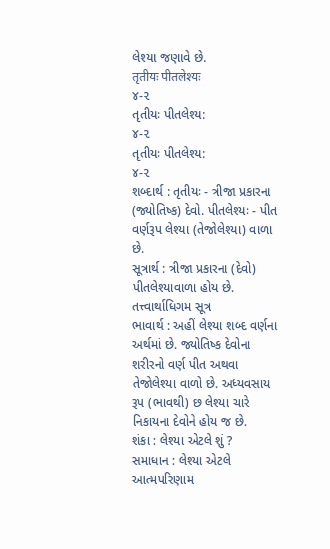લેશ્યા જણાવે છે.
तृतीयः पीतलेश्यः
૪-૨
તૃતીયઃ પીતલેશ્ય:
૪-૨
તૃતીયઃ પીતલેશ્ય:
૪-૨
શબ્દાર્થ : તૃતીયઃ - ત્રીજા પ્રકારના (જ્યોતિષ્ક) દેવો. પીતલેશ્યઃ - પીત વર્ણરૂપ લેશ્યા (તેજોલેશ્યા) વાળા છે.
સૂત્રાર્થ : ત્રીજા પ્રકારના (દેવો) પીતલેશ્યાવાળા હોય છે.
તત્ત્વાર્થાધિગમ સૂત્ર
ભાવાર્થ : અહીં લેશ્યા શબ્દ વર્ણના અર્થમાં છે. જ્યોતિષ્ક દેવોના શરીરનો વર્ણ પીત અથવા તેજોલેશ્યા વાળો છે. અધ્યવસાય રૂપ (ભાવથી) છ લેશ્યા ચારે નિકાયના દેવોને હોય જ છે.
શંકા : લેશ્યા એટલે શું ?
સમાધાન : લેશ્યા એટલે આત્મપરિણામ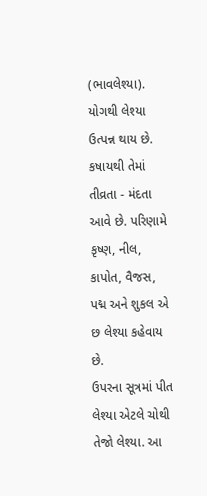(ભાવલેશ્યા). યોગથી લેશ્યા ઉત્પન્ન થાય છે. કષાયથી તેમાં તીવ્રતા - મંદતા આવે છે. પરિણામે કૃષ્ણ, નીલ, કાપોત, વૈજસ, પદ્મ અને શુકલ એ છ લેશ્યા કહેવાય છે.
ઉપરના સૂત્રમાં પીત લેશ્યા એટલે ચોથી તેજો લેશ્યા. આ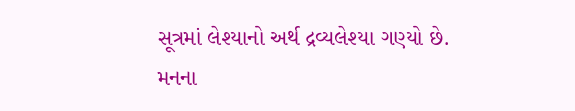સૂત્રમાં લેશ્યાનો અર્થ દ્રવ્યલેશ્યા ગણ્યો છે. મનના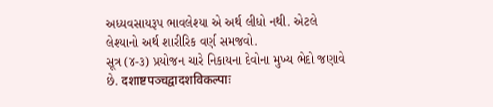અધ્યવસાયરૂપ ભાવલેશ્યા એ અર્થ લીધો નથી. એટલે લેશ્યાનો અર્થ શારીરિક વર્ણ સમજવો.
સૂત્ર (૪-૩) પ્રયોજન ચારે નિકાયના દેવોના મુખ્ય ભેદો જણાવે છે. दशाष्टपञ्चद्वादशविकल्पाः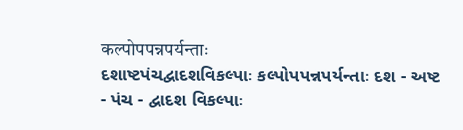कल्पोपपन्नपर्यन्ताः
દશાષ્ટપંચદ્વાદશવિકલ્પાઃ કલ્પોપપન્નપર્યન્તાઃ દશ - અષ્ટ - પંચ - દ્વાદશ વિકલ્પાઃ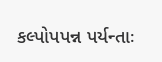કલ્પોપપન્ન પર્યન્તાઃ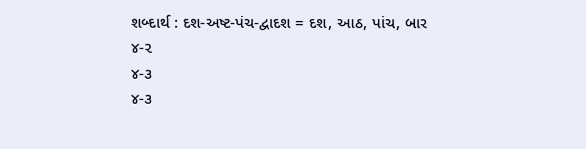શબ્દાર્થ : દશ-અષ્ટ-પંચ-દ્વાદશ = દશ, આઠ, પાંચ, બાર
૪-૨
૪-૩
૪-૩